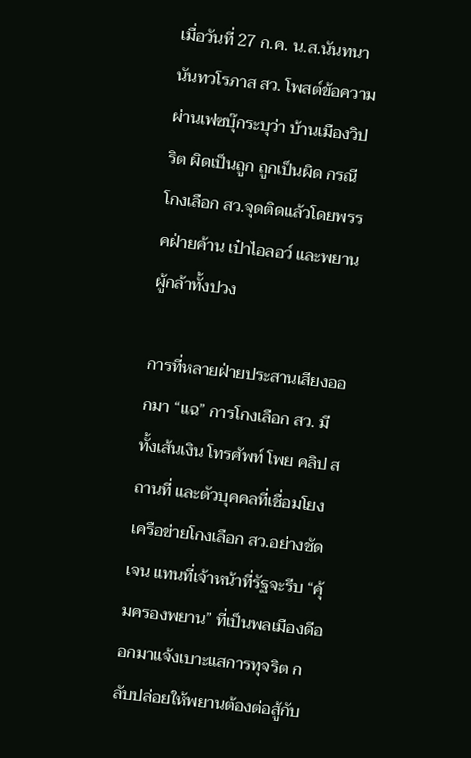เมื่อวันที่ 27 ก.ค. น.ส.นันทนา นันทวโรภาส สว. โพสต์ข้อความผ่านเฟซบุ๊กระบุว่า บ้านเมืองวิปริต ผิดเป็นถูก ถูกเป็นผิด กรณีโกงเลือก สว.จุดติดแล้วโดยพรรคฝ่ายค้าน เป๋าไอลอว์ และพยานผู้กล้าทั้งปวง

การที่หลายฝ่ายประสานเสียงออกมา “แฉ” การโกงเลือก สว. มีทั้งเส้นเงิน โทรศัพท์ โพย คลิป สถานที่ และตัวบุคคลที่เชื่อมโยงเครือข่ายโกงเลือก สว.อย่างชัดเจน แทนที่เจ้าหน้าที่รัฐจะรีบ “คุ้มครองพยาน” ที่เป็นพลเมืองดีออกมาแจ้งเบาะแสการทุจริต กลับปล่อยให้พยานต้องต่อสู้กับ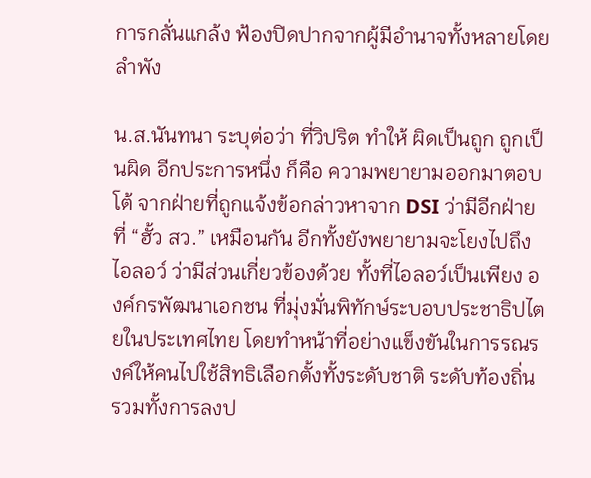การกลั่นแกล้ง ฟ้องปิดปากจากผู้มีอำนาจทั้งหลายโดยลำพัง

น.ส.นันทนา ระบุต่อว่า ที่วิปริต ทำให้ ผิดเป็นถูก ถูกเป็นผิด อีกประการหนึ่ง ก็คือ ความพยายามออกมาตอบโต้ จากฝ่ายที่ถูกแจ้งข้อกล่าวหาจาก DSI ว่ามีอีกฝ่ายที่ “ฮั้ว สว.” เหมือนกัน อีกทั้งยังพยายามจะโยงไปถึงไอลอว์ ว่ามีส่วนเกี่ยวข้องด้วย ทั้งที่ไอลอว์เป็นเพียง องค์กรพัฒนาเอกชน ที่มุ่งมั่นพิทักษ์ระบอบประชาธิปไตยในประเทศไทย โดยทำหน้าที่อย่างแข็งขันในการรณรงค์ให้คนไปใช้สิทธิเลือกตั้งทั้งระดับชาติ ระดับท้องถิ่น รวมทั้งการลงป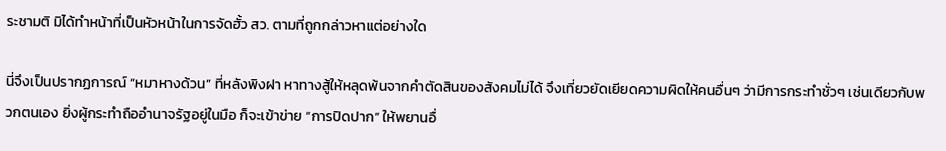ระชามติ มิได้ทำหน้าที่เป็นหัวหน้าในการจัดฮั้ว สว. ตามที่ถูกกล่าวหาแต่อย่างใด

นี่จึงเป็นปรากฏการณ์ “หมาหางด้วน” ที่หลังพิงฝา หาทางสู้ให้หลุดพ้นจากคำตัดสินของสังคมไม่ได้ จึงเที่ยวยัดเยียดความผิดให้คนอื่นๆ ว่ามีการกระทำชั่วๆ เช่นเดียวกับพวกตนเอง ยิ่งผู้กระทำถืออำนาจรัฐอยู่ในมือ ก็จะเข้าข่าย “การปิดปาก” ให้พยานอื่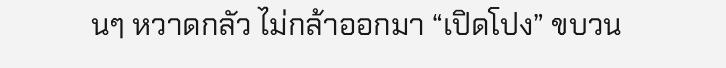นๆ หวาดกลัว ไม่กล้าออกมา “เปิดโปง” ขบวน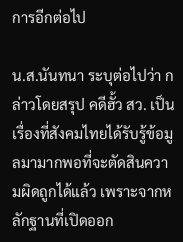การอีกต่อไป

น.ส.นันทนา ระบุต่อไปว่า กล่าวโดยสรุป คดีฮั้ว สว. เป็นเรื่องที่สังคมไทยได้รับรู้ข้อมูลมามากพอที่จะตัดสินความผิดถูกได้แล้ว เพราะจากหลักฐานที่เปิดออก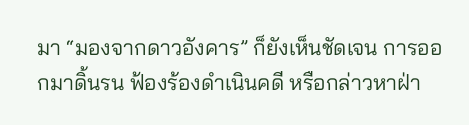มา “มองจากดาวอังคาร” ก็ยังเห็นชัดเจน การออกมาดิ้นรน ฟ้องร้องดำเนินคดี หรือกล่าวหาฝ่า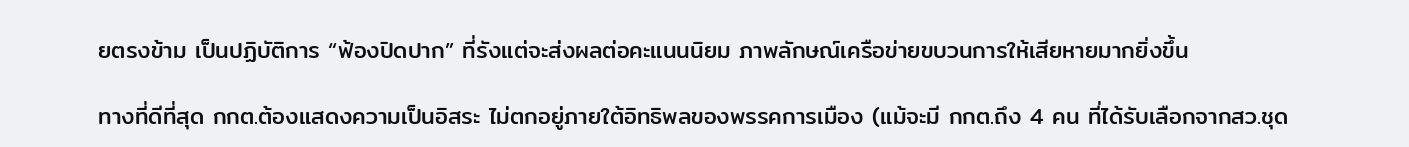ยตรงข้าม เป็นปฏิบัติการ “ฟ้องปิดปาก” ที่รังแต่จะส่งผลต่อคะแนนนิยม ภาพลักษณ์เครือข่ายขบวนการให้เสียหายมากยิ่งขึ้น

ทางที่ดีที่สุด กกต.ต้องแสดงความเป็นอิสระ ไม่ตกอยู่ภายใต้อิทธิพลของพรรคการเมือง (แม้จะมี กกต.ถึง 4 คน ที่ได้รับเลือกจากสว.ชุด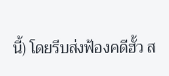นี้) โดยรีบส่งฟ้องคดีฮั้ว ส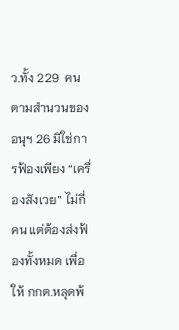ว.ทั้ง 229  คน ตามสำนวนของอนุฯ 26 มิใช่การฟ้องเพียง “เครื่องสังเวย” ไม่กี่คน แต่ต้องส่งฟ้องทั้งหมด เพื่อให้ กกต.หลุดพ้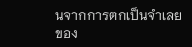นจากการตกเป็นจำเลยของ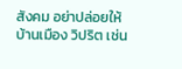สังคม อย่าปล่อยให้บ้านเมือง วิปริต เช่น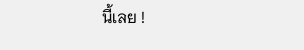นี้เลย !